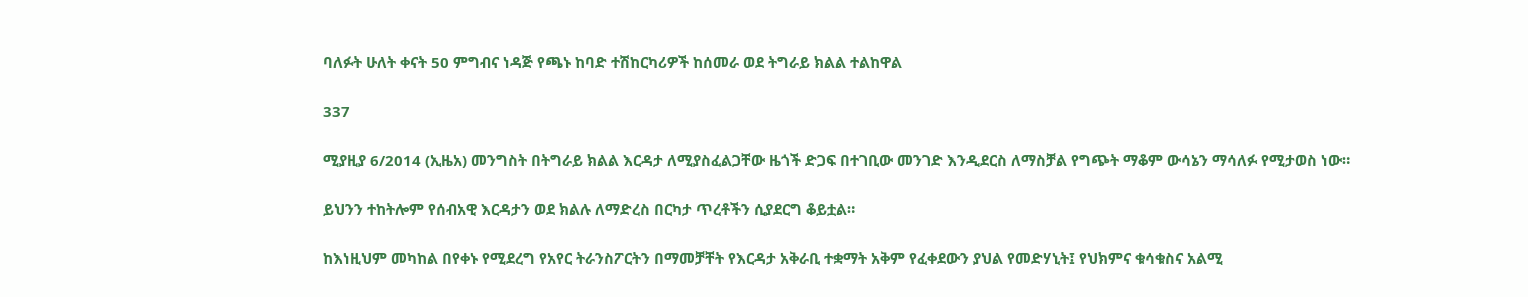ባለፉት ሁለት ቀናት 50 ምግብና ነዳጅ የጫኑ ከባድ ተሽከርካሪዎች ከሰመራ ወደ ትግራይ ክልል ተልከዋል

337

ሚያዚያ 6/2014 (ኢዜአ) መንግስት በትግራይ ክልል እርዳታ ለሚያስፈልጋቸው ዜጎች ድጋፍ በተገቢው መንገድ እንዲደርስ ለማስቻል የግጭት ማቆም ውሳኔን ማሳለፉ የሚታወስ ነው።

ይህንን ተከትሎም የሰብአዊ እርዳታን ወደ ክልሉ ለማድረስ በርካታ ጥረቶችን ሲያደርግ ቆይቷል።

ከእነዚህም መካከል በየቀኑ የሚደረግ የአየር ትራንስፖርትን በማመቻቸት የእርዳታ አቅራቢ ተቋማት አቅም የፈቀደውን ያህል የመድሃኒት፤ የህክምና ቁሳቁስና አልሚ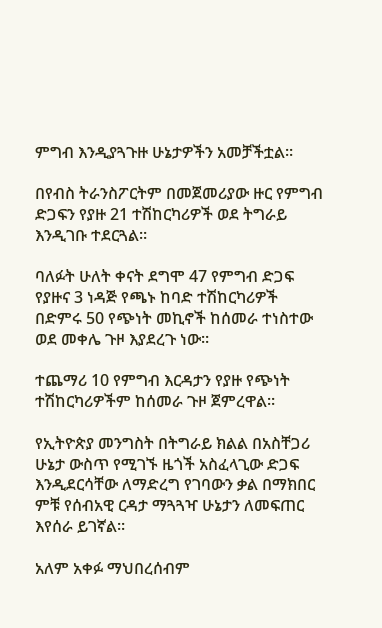ምግብ እንዲያጓጉዙ ሁኔታዎችን አመቻችቷል።

በየብስ ትራንስፖርትም በመጀመሪያው ዙር የምግብ ድጋፍን የያዙ 21 ተሽከርካሪዎች ወደ ትግራይ እንዲገቡ ተደርጓል።

ባለፉት ሁለት ቀናት ደግሞ 47 የምግብ ድጋፍ የያዙና 3 ነዳጅ የጫኑ ከባድ ተሽከርካሪዎች በድምሩ 50 የጭነት መኪኖች ከሰመራ ተነስተው ወደ መቀሌ ጉዞ እያደረጉ ነው።

ተጨማሪ 10 የምግብ እርዳታን የያዙ የጭነት ተሽከርካሪዎችም ከሰመራ ጉዞ ጀምረዋል።

የኢትዮጵያ መንግስት በትግራይ ክልል በአስቸጋሪ ሁኔታ ውስጥ የሚገኙ ዜጎች አስፈላጊው ድጋፍ እንዲደርሳቸው ለማድረግ የገባውን ቃል በማክበር ምቹ የሰብአዊ ርዳታ ማጓጓዣ ሁኔታን ለመፍጠር እየሰራ ይገኛል።

አለም አቀፉ ማህበረሰብም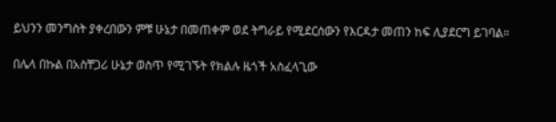ይህንን መንግስት ያቀረበውን ምቹ ሁኔታ በመጠቀም ወደ ትግራይ የሚደርሰውን የእርዳታ መጠን ከፍ ሊያደርግ ይገባል።

በሌላ በኩል በአስቸጋሪ ሁኔታ ወስጥ የሚገኙት የክልሉ ዜጎች አስፈላጊው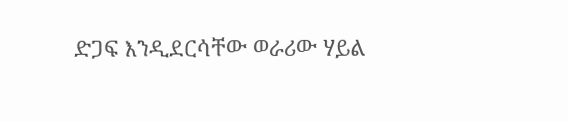ድጋፍ እንዲደርሳቸው ወራሪው ሃይል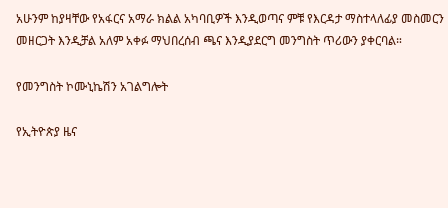አሁንም ከያዛቸው የአፋርና አማራ ክልል አካባቢዎች እንዲወጣና ምቹ የእርዳታ ማስተላለፊያ መስመርን መዘርጋት እንዲቻል አለም አቀፉ ማህበረሰብ ጫና እንዲያደርግ መንግስት ጥሪውን ያቀርባል።

የመንግስት ኮሙኒኬሽን አገልግሎት

የኢትዮጵያ ዜና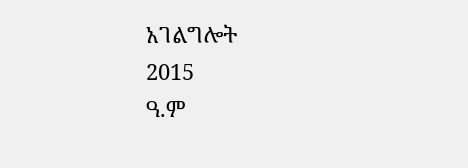አገልግሎት
2015
ዓ.ም